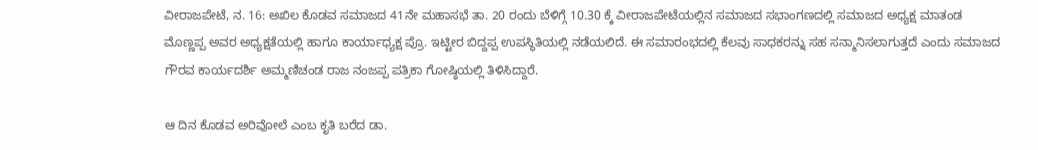ವೀರಾಜಪೇಟೆ, ನ. 16: ಅಖಿಲ ಕೊಡವ ಸಮಾಜದ 41ನೇ ಮಹಾಸಭೆ ತಾ. 20 ರಂದು ಬೆಳಿಗ್ಗೆ 10.30 ಕ್ಕೆ ವೀರಾಜಪೇಟೆಯಲ್ಲಿನ ಸಮಾಜದ ಸಭಾಂಗಣದಲ್ಲಿ ಸಮಾಜದ ಅಧ್ಯಕ್ಷ ಮಾತಂಡ ಮೊಣ್ಣಪ್ಪ ಅವರ ಅಧ್ಯಕ್ಷತೆಯಲ್ಲಿ ಹಾಗೂ ಕಾರ್ಯಾಧ್ಯಕ್ಷ ಪ್ರೊ. ಇಟ್ಟೀರ ಬಿದ್ದಪ್ಪ ಉಪಸ್ಥಿತಿಯಲ್ಲಿ ನಡೆಯಲಿದೆ. ಈ ಸಮಾರಂಭದಲ್ಲಿ ಕೆಲವು ಸಾಧಕರನ್ನು ಸಹ ಸನ್ಮಾನಿಸಲಾಗುತ್ತದೆ ಎಂದು ಸಮಾಜದ ಗೌರವ ಕಾರ್ಯದರ್ಶಿ ಅಮ್ಮಣಿಚಂಡ ರಾಜ ನಂಜಪ್ಪ ಪತ್ರಿಕಾ ಗೋಷ್ಠಿಯಲ್ಲಿ ತಿಳಿಸಿದ್ದಾರೆ.

ಆ ದಿನ ಕೊಡವ ಅರಿವೋಲೆ ಎಂಬ ಕೃತಿ ಬರೆದ ಡಾ.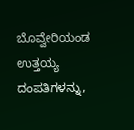ಬೊವ್ವೇರಿಯಂಡ ಉತ್ತಯ್ಯ ದಂಪತಿಗಳನ್ನು,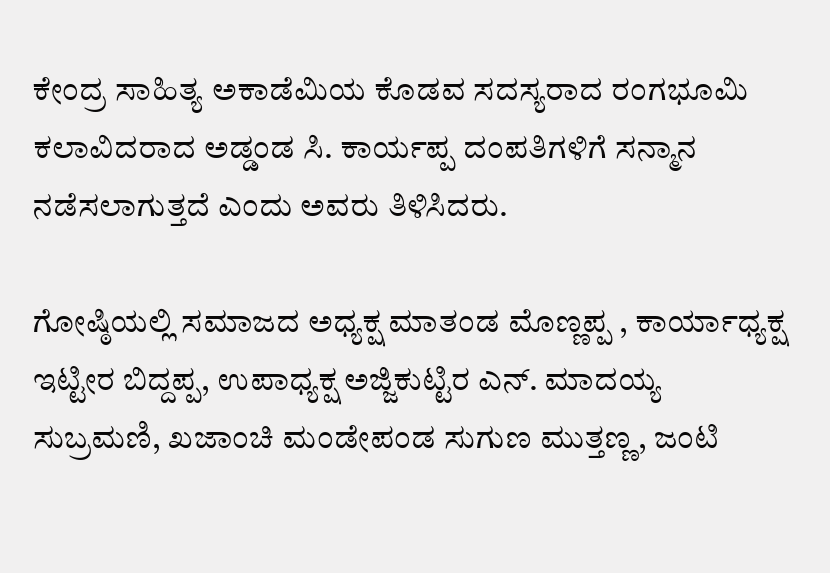ಕೇಂದ್ರ ಸಾಹಿತ್ಯ ಅಕಾಡೆಮಿಯ ಕೊಡವ ಸದಸ್ಯರಾದ ರಂಗಭೂಮಿ ಕಲಾವಿದರಾದ ಅಡ್ಡಂಡ ಸಿ. ಕಾರ್ಯಪ್ಪ ದಂಪತಿಗಳಿಗೆ ಸನ್ಮಾನ ನಡೆಸಲಾಗುತ್ತದೆ ಎಂದು ಅವರು ತಿಳಿಸಿದರು.

ಗೋಷ್ಠಿಯಲ್ಲಿ ಸಮಾಜದ ಅಧ್ಯಕ್ಷ ಮಾತಂಡ ಮೊಣ್ಣಪ್ಪ , ಕಾರ್ಯಾಧ್ಯಕ್ಷ ಇಟ್ಟೀರ ಬಿದ್ದಪ್ಪ, ಉಪಾಧ್ಯಕ್ಷ ಅಜ್ಜಿಕುಟ್ಟಿರ ಎನ್. ಮಾದಯ್ಯ ಸುಬ್ರಮಣಿ, ಖಜಾಂಚಿ ಮಂಡೇಪಂಡ ಸುಗುಣ ಮುತ್ತಣ್ಣ, ಜಂಟಿ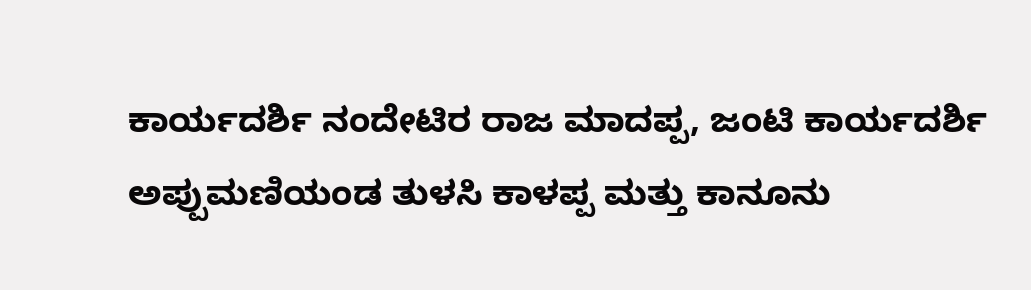ಕಾರ್ಯದರ್ಶಿ ನಂದೇಟಿರ ರಾಜ ಮಾದಪ್ಪ, ಜಂಟಿ ಕಾರ್ಯದರ್ಶಿ ಅಪ್ಪುಮಣಿಯಂಡ ತುಳಸಿ ಕಾಳಪ್ಪ ಮತ್ತು ಕಾನೂನು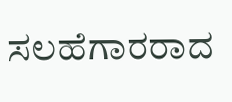ಸಲಹೆಗಾರರಾದ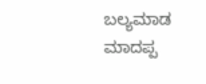ಬಲ್ಯಮಾಡ ಮಾದಪ್ಪ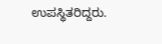ಉಪಸ್ಥಿತರಿದ್ದರು.